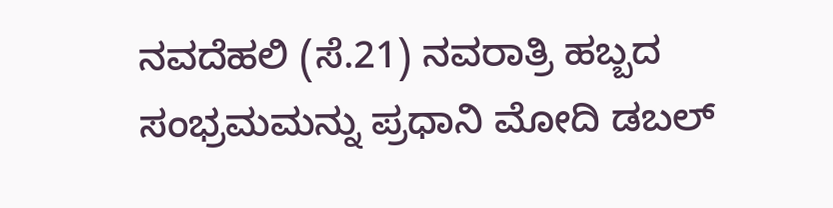ನವದೆಹಲಿ (ಸೆ.21) ನವರಾತ್ರಿ ಹಬ್ಬದ ಸಂಭ್ರಮಮನ್ನು ಪ್ರಧಾನಿ ಮೋದಿ ಡಬಲ್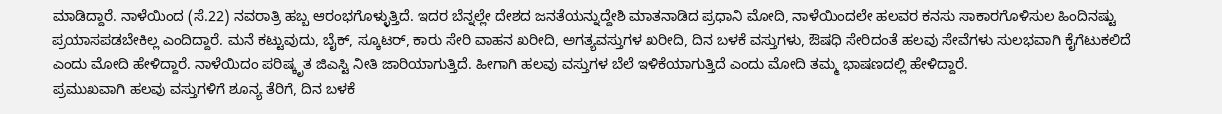ಮಾಡಿದ್ದಾರೆ. ನಾಳೆಯಿಂದ (ಸೆ.22) ನವರಾತ್ರಿ ಹಬ್ಬ ಆರಂಭಗೊಳ್ಳುತ್ತಿದೆ. ಇದರ ಬೆನ್ನಲ್ಲೇ ದೇಶದ ಜನತೆಯನ್ನುದ್ದೇಶಿ ಮಾತನಾಡಿದ ಪ್ರಧಾನಿ ಮೋದಿ, ನಾಳೆಯಿಂದಲೇ ಹಲವರ ಕನಸು ಸಾಕಾರಗೊಳಿಸುಲ ಹಿಂದಿನಷ್ಟು ಪ್ರಯಾಸಪಡಬೇಕಿಲ್ಲ ಎಂದಿದ್ದಾರೆ. ಮನೆ ಕಟ್ಟುವುದು, ಬೈಕ್, ಸ್ಕೂಟರ್, ಕಾರು ಸೇರಿ ವಾಹನ ಖರೀದಿ, ಅಗತ್ಯವಸ್ತುಗಳ ಖರೀದಿ, ದಿನ ಬಳಕೆ ವಸ್ತುಗಳು, ಔಷಧಿ ಸೇರಿದಂತೆ ಹಲವು ಸೇವೆಗಳು ಸುಲಭವಾಗಿ ಕೈಗೆಟುಕಲಿದೆ ಎಂದು ಮೋದಿ ಹೇಳಿದ್ದಾರೆ. ನಾಳೆಯಿದಂ ಪರಿಷ್ಕೃತ ಜಿಎಸ್ಟಿ ನೀತಿ ಜಾರಿಯಾಗುತ್ತಿದೆ. ಹೀಗಾಗಿ ಹಲವು ವಸ್ತುಗಳ ಬೆಲೆ ಇಳಿಕೆಯಾಗುತ್ತಿದೆ ಎಂದು ಮೋದಿ ತಮ್ಮ ಭಾಷಣದಲ್ಲಿ ಹೇಳಿದ್ದಾರೆ.
ಪ್ರಮುಖವಾಗಿ ಹಲವು ವಸ್ತುಗಳಿಗೆ ಶೂನ್ಯ ತೆರಿಗೆ, ದಿನ ಬಳಕೆ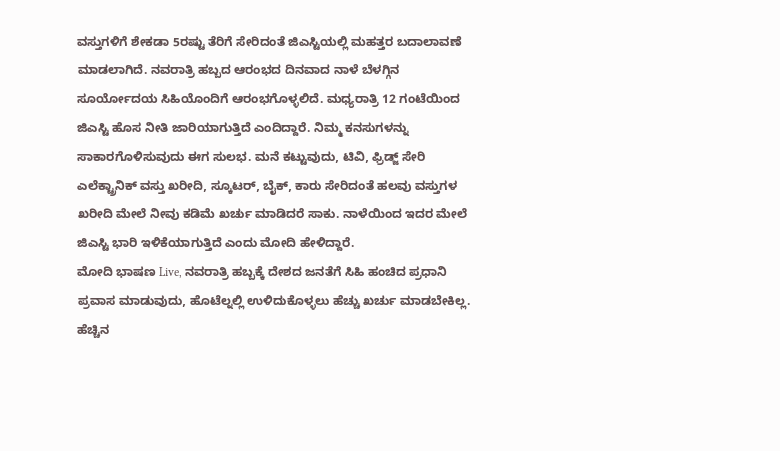ವಸ್ತುಗಳಿಗೆ ಶೇಕಡಾ 5ರಷ್ಟು ತೆರಿಗೆ ಸೇರಿದಂತೆ ಜಿಎಸ್ಟಿಯಲ್ಲಿ ಮಹತ್ತರ ಬದಾಲಾವಣೆ ಮಾಡಲಾಗಿದೆ. ನವರಾತ್ರಿ ಹಬ್ಬದ ಆರಂಭದ ದಿನವಾದ ನಾಳೆ ಬೆಳಗ್ಗಿನ ಸೂರ್ಯೋದಯ ಸಿಹಿಯೊಂದಿಗೆ ಆರಂಭಗೊಳ್ಳಲಿದೆ. ಮಧ್ಯರಾತ್ರಿ 12 ಗಂಟೆಯಿಂದ ಜಿಎಸ್ಟಿ ಹೊಸ ನೀತಿ ಜಾರಿಯಾಗುತ್ತಿದೆ ಎಂದಿದ್ದಾರೆ. ನಿಮ್ಮ ಕನಸುಗಳನ್ನು ಸಾಕಾರಗೊಳಿಸುವುದು ಈಗ ಸುಲಭ. ಮನೆ ಕಟ್ಟುವುದು, ಟಿವಿ, ಫ್ರಿಡ್ಜ್ ಸೇರಿ ಎಲೆಕ್ಟ್ರಾನಿಕ್ ವಸ್ತು ಖರೀದಿ, ಸ್ಕೂಟರ್, ಬೈಕ್, ಕಾರು ಸೇರಿದಂತೆ ಹಲವು ವಸ್ತುಗಳ ಖರೀದಿ ಮೇಲೆ ನೀವು ಕಡಿಮೆ ಖರ್ಚು ಮಾಡಿದರೆ ಸಾಕು. ನಾಳೆಯಿಂದ ಇದರ ಮೇಲೆ ಜಿಎಸ್ಟಿ ಭಾರಿ ಇಳಿಕೆಯಾಗುತ್ತಿದೆ ಎಂದು ಮೋದಿ ಹೇಳಿದ್ದಾರೆ.
ಮೋದಿ ಭಾಷಣ Live, ನವರಾತ್ರಿ ಹಬ್ಬಕ್ಕೆ ದೇಶದ ಜನತೆಗೆ ಸಿಹಿ ಹಂಚಿದ ಪ್ರಧಾನಿ
ಪ್ರವಾಸ ಮಾಡುವುದು, ಹೊಟೆಲ್ನಲ್ಲಿ ಉಳಿದುಕೊಳ್ಳಲು ಹೆಚ್ಚು ಖರ್ಚು ಮಾಡಬೇಕಿಲ್ಲ. ಹೆಚ್ಚಿನ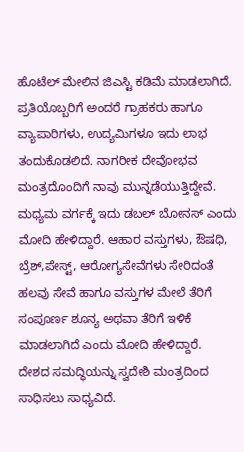ಹೊಟೆಲ್ ಮೇಲಿನ ಜಿಎಸ್ಟಿ ಕಡಿಮೆ ಮಾಡಲಾಗಿದೆ. ಪ್ರತಿಯೊಬ್ಬರಿಗೆ ಅಂದರೆ ಗ್ರಾಹಕರು ಹಾಗೂ ವ್ಯಾಪಾರಿಗಳು, ಉದ್ಯಮಿಗಳೂ ಇದು ಲಾಭ ತಂದುಕೊಡಲಿದೆ. ನಾಗರೀಕ ದೇವೋಭವ ಮಂತ್ರದೊಂದಿಗೆ ನಾವು ಮುನ್ನಡೆಯುತ್ತಿದ್ದೇವೆ.
ಮಧ್ಯಮ ವರ್ಗಕ್ಕೆ ಇದು ಡಬಲ್ ಬೋನಸ್ ಎಂದು ಮೋದಿ ಹೇಳಿದ್ದಾರೆ. ಆಹಾರ ವಸ್ತುಗಳು, ಔಷಧಿ, ಬ್ರೆಶ್,ಪೇಸ್ಟ್, ಆರೋಗ್ಯಸೇವೆಗಳು ಸೇರಿದಂತೆ ಹಲವು ಸೇವೆ ಹಾಗೂ ವಸ್ತುಗಳ ಮೇಲೆ ತೆರಿಗೆ ಸಂಪೂರ್ಣ ಶೂನ್ಯ ಅಥವಾ ತೆರಿಗೆ ಇಳಿಕೆ ಮಾಡಲಾಗಿದೆ ಎಂದು ಮೋದಿ ಹೇಳಿದ್ದಾರೆ.
ದೇಶದ ಸಮದ್ಧಿಯನ್ನು ಸ್ವದೇಶಿ ಮಂತ್ರದಿಂದ ಸಾಧಿಸಲು ಸಾಧ್ಯವಿದೆ.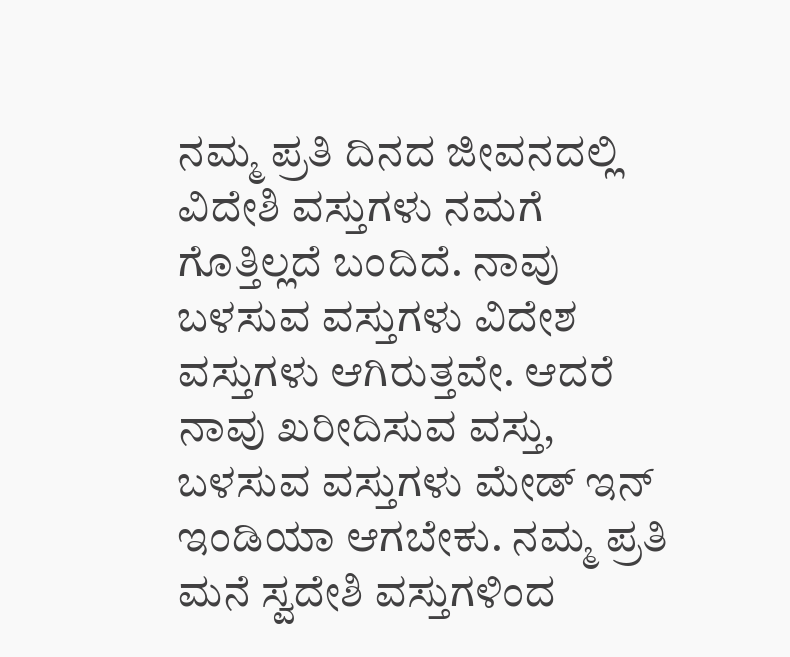ನಮ್ಮ ಪ್ರತಿ ದಿನದ ಜೀವನದಲ್ಲಿ ವಿದೇಶಿ ವಸ್ತುಗಳು ನಮಗೆ ಗೊತ್ತಿಲ್ಲದೆ ಬಂದಿದೆ. ನಾವು ಬಳಸುವ ವಸ್ತುಗಳು ವಿದೇಶ ವಸ್ತುಗಳು ಆಗಿರುತ್ತವೇ. ಆದರೆ ನಾವು ಖರೀದಿಸುವ ವಸ್ತು, ಬಳಸುವ ವಸ್ತುಗಳು ಮೇಡ್ ಇನ್ ಇಂಡಿಯಾ ಆಗಬೇಕು. ನಮ್ಮ ಪ್ರತಿ ಮನೆ ಸ್ವದೇಶಿ ವಸ್ತುಗಳಿಂದ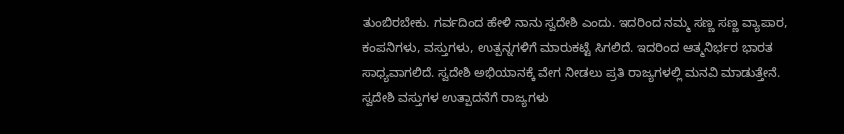ತುಂಬಿರಬೇಕು. ಗರ್ವದಿಂದ ಹೇಳಿ ನಾನು ಸ್ವದೇಶಿ ಎಂದು. ಇದರಿಂದ ನಮ್ಮ ಸಣ್ಣ ಸಣ್ಣ ವ್ಯಾಪಾರ, ಕಂಪನಿಗಳು, ವಸ್ತುಗಳು, ಉತ್ಪನ್ನಗಳಿಗೆ ಮಾರುಕಟ್ಟೆ ಸಿಗಲಿದೆ. ಇದರಿಂದ ಆತ್ಮನಿರ್ಭರ ಭಾರತ ಸಾಧ್ಯವಾಗಲಿದೆ. ಸ್ವದೇಶಿ ಅಭಿಯಾನಕ್ಕೆ ವೇಗ ನೀಡಲು ಪ್ರತಿ ರಾಜ್ಯಗಳಲ್ಲಿ ಮನವಿ ಮಾಡುತ್ತೇನೆ. ಸ್ವದೇಶಿ ವಸ್ತುಗಳ ಉತ್ಪಾದನೆಗೆ ರಾಜ್ಯಗಳು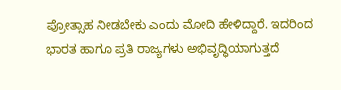ಪ್ರೋತ್ಸಾಹ ನೀಡಬೇಕು ಎಂದು ಮೋದಿ ಹೇಳಿದ್ದಾರೆ. ಇದರಿಂದ ಭಾರತ ಹಾಗೂ ಪ್ರತಿ ರಾಜ್ಯಗಳು ಅಭಿವೃದ್ಧಿಯಾಗುತ್ತದೆ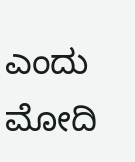ಎಂದು ಮೋದಿ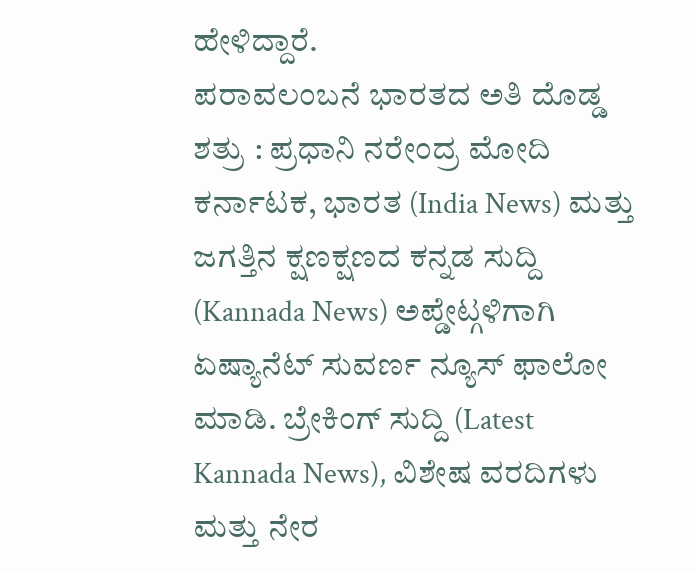ಹೇಳಿದ್ದಾರೆ.
ಪರಾವಲಂಬನೆ ಭಾರತದ ಅತಿ ದೊಡ್ಡ ಶತ್ರು : ಪ್ರಧಾನಿ ನರೇಂದ್ರ ಮೋದಿ
ಕರ್ನಾಟಕ, ಭಾರತ (India News) ಮತ್ತು ಜಗತ್ತಿನ ಕ್ಷಣಕ್ಷಣದ ಕನ್ನಡ ಸುದ್ದಿ (Kannada News) ಅಪ್ಡೇಟ್ಗಳಿಗಾಗಿ ಏಷ್ಯಾನೆಟ್ ಸುವರ್ಣ ನ್ಯೂಸ್ ಫಾಲೋ ಮಾಡಿ. ಬ್ರೇಕಿಂಗ್ ಸುದ್ದಿ (Latest Kannada News), ವಿಶೇಷ ವರದಿಗಳು ಮತ್ತು ನೇರ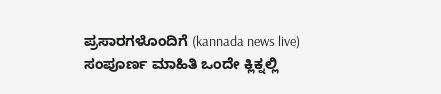ಪ್ರಸಾರಗಳೊಂದಿಗೆ (kannada news live) ಸಂಪೂರ್ಣ ಮಾಹಿತಿ ಒಂದೇ ಕ್ಲಿಕ್ನಲ್ಲಿ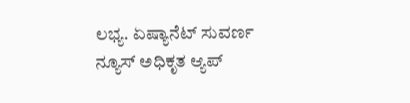ಲಭ್ಯ. ಏಷ್ಯಾನೆಟ್ ಸುವರ್ಣ ನ್ಯೂಸ್ ಅಧಿಕೃತ ಆ್ಯಪ್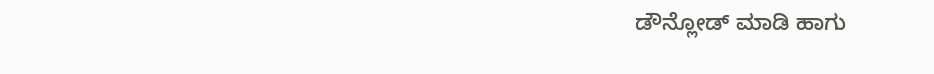ಡೌನ್ಲೋಡ್ ಮಾಡಿ ಹಾಗು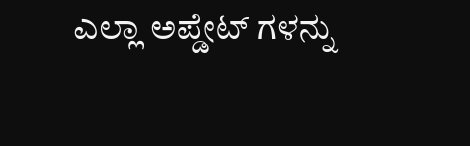ಎಲ್ಲಾ ಅಪ್ಡೇಟ್ ಗಳನ್ನು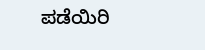ಪಡೆಯಿರಿ